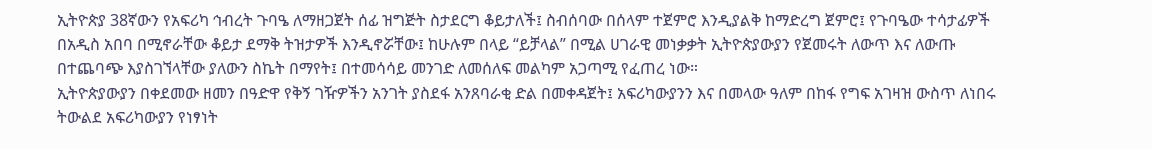ኢትዮጵያ 38ኛውን የአፍሪካ ኅብረት ጉባዔ ለማዘጋጀት ሰፊ ዝግጅት ስታደርግ ቆይታለች፤ ስብሰባው በሰላም ተጀምሮ እንዲያልቅ ከማድረግ ጀምሮ፤ የጉባዔው ተሳታፊዎች በአዲስ አበባ በሚኖራቸው ቆይታ ደማቅ ትዝታዎች እንዲኖሯቸው፤ ከሁሉም በላይ “ይቻላል” በሚል ሀገራዊ መነቃቃት ኢትዮጵያውያን የጀመሩት ለውጥ እና ለውጡ በተጨባጭ እያስገኘላቸው ያለውን ስኬት በማየት፤ በተመሳሳይ መንገድ ለመሰለፍ መልካም አጋጣሚ የፈጠረ ነው።
ኢትዮጵያውያን በቀደመው ዘመን በዓድዋ የቅኝ ገዥዎችን አንገት ያስደፋ አንጸባራቂ ድል በመቀዳጀት፤ አፍሪካውያንን እና በመላው ዓለም በከፋ የግፍ አገዛዝ ውስጥ ለነበሩ ትውልደ አፍሪካውያን የነፃነት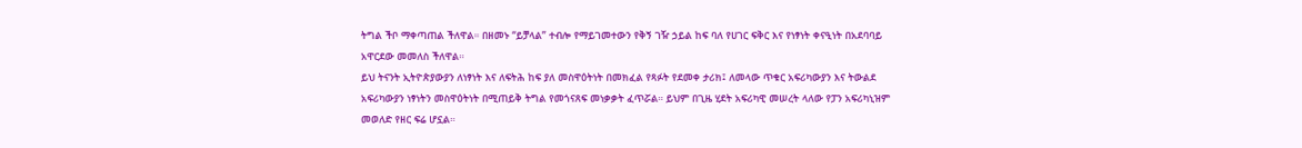ትግል ችቦ ማቀጣጠል ችለዋል። በዘመኑ “ይቻላል” ተብሎ የማይገመተውን የቅኝ ገዥ ኃይል ከፍ ባለ የሀገር ፍቅር እና የነፃነት ቀናዒነት በአደባባይ አዋርደው መመለስ ችለዋል።
ይህ ትናንት ኢትዮጵያውያን ለነፃነት እና ለፍትሕ ከፍ ያለ መስዋዕትነት በመክፈል የጻፉት የደመቀ ታሪክ፤ ለመላው ጥቁር አፍሪካውያን እና ትውልደ አፍሪካውያን ነፃነትን መስዋዕትነት በሚጠይቅ ትግል የመጎናጸፍ መነቃቃት ፈጥሯል። ይህም በጊዜ ሂደት አፍሪካዊ መሠረት ላለው የፓን አፍሪካኒዝም መወለድ የዘር ፍሬ ሆኗል።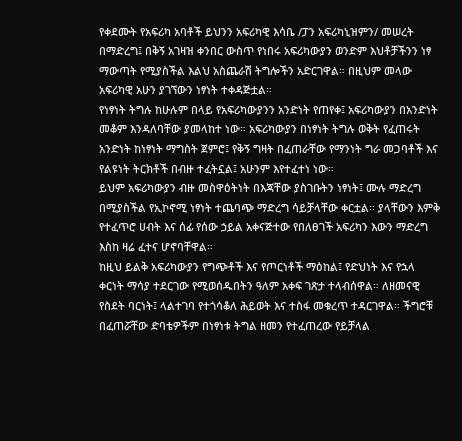የቀደሙት የአፍሪካ አባቶች ይህንን አፍሪካዊ እሳቤ /ፓን አፍሪካኒዝምን/ መሠረት በማድረግ፤ በቅኝ አገዛዝ ቀንበር ውስጥ የነበሩ አፍሪካውያን ወንድም እህቶቻችንን ነፃ ማውጣት የሚያስችል እልህ አስጨራሽ ትግሎችን አድርገዋል። በዚህም መላው አፍሪካዊ አሁን ያገኘውን ነፃነት ተቀዳጅቷል።
የነፃነት ትግሉ ከሁሉም በላይ የአፍሪካውያንን አንድነት የጠየቀ፤ አፍሪካውያን በአንድነት መቆም እንዳለባቸው ያመላከተ ነው። አፍሪካውያን በነፃነት ትግሉ ወቅት የፈጠሩት አንድነት ከነፃነት ማግስት ጀምሮ፤ የቅኝ ግዛት በፈጠራቸው የማንነት ግራ መጋባቶች እና የልዩነት ትርክቶች በብዙ ተፈትኗል፤ አሁንም እየተፈተነ ነው።
ይህም አፍሪካውያን ብዙ መስዋዕትነት በእጃቸው ያስገቡትን ነፃነት፤ ሙሉ ማድረግ በሚያስችል የኢኮኖሚ ነፃነት ተጨባጭ ማድረግ ሳይቻላቸው ቀርቷል። ያላቸውን እምቅ የተፈጥሮ ሀብት እና ሰፊ የሰው ኃይል አቀናጅተው የበለፀገች አፍሪካን እውን ማድረግ እስከ ዛሬ ፈተና ሆኖባቸዋል።
ከዚህ ይልቅ አፍሪካውያን የግጭቶች እና የጦርነቶች ማዕከል፤ የድህነት እና የኋላ ቀርነት ማሳያ ተደርገው የሚወሰዱበትን ዓለም አቀፍ ገጽታ ተላብሰዋል። ለዘመናዊ የስደት ባርነት፤ ላልተገባ የተጎሳቆለ ሕይወት እና ተስፋ መቁረጥ ተዳርገዋል። ችግሮቹ በፈጠሯቸው ድባቴዎችም በነፃነቱ ትግል ዘመን የተፈጠረው የይቻላል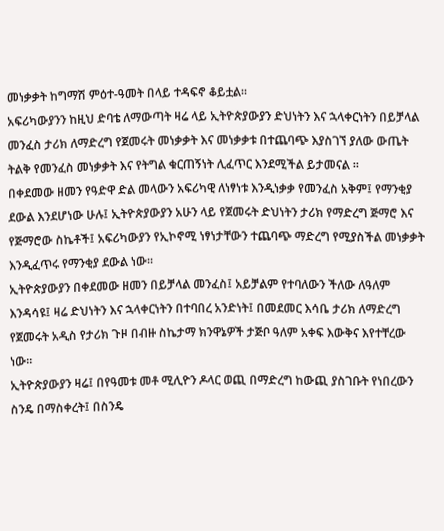መነቃቃት ከግማሽ ምዕተ-ዓመት በላይ ተዳፍኖ ቆይቷል።
አፍሪካውያንን ከዚህ ድባቴ ለማውጣት ዛሬ ላይ ኢትዮጵያውያን ድህነትን እና ኋላቀርነትን በይቻላል መንፈስ ታሪክ ለማድረግ የጀመሩት መነቃቃት እና መነቃቃቱ በተጨባጭ እያስገኘ ያለው ውጤት ትልቅ የመንፈስ መነቃቃት እና የትግል ቁርጠኝነት ሊፈጥር እንደሚችል ይታመናል ።
በቀደመው ዘመን የዓድዋ ድል መላውን አፍሪካዊ ለነፃነቱ እንዲነቃቃ የመንፈስ አቅም፤ የማንቂያ ደውል እንደሆነው ሁሉ፤ ኢትዮጵያውያን አሁን ላይ የጀመሩት ድህነትን ታሪክ የማድረግ ጅማሮ እና የጅማሮው ስኬቶች፤ አፍሪካውያን የኢኮኖሚ ነፃነታቸውን ተጨባጭ ማድረግ የሚያስችል መነቃቃት እንዲፈጥሩ የማንቂያ ደውል ነው።
ኢትዮጵያውያን በቀደመው ዘመን በይቻላል መንፈስ፤ አይቻልም የተባለውን ችለው ለዓለም እንዳሳዩ፤ ዛሬ ድህነትን እና ኋላቀርነትን በተባበረ አንድነት፤ በመደመር እሳቤ ታሪክ ለማድረግ የጀመሩት አዲስ የታሪክ ጉዞ በብዙ ስኬታማ ክንዋኔዎች ታጅቦ ዓለም አቀፍ እውቅና እየተቸረው ነው።
ኢትዮጵያውያን ዛሬ፤ በየዓመቱ መቶ ሚሊዮን ዶላር ወጪ በማድረግ ከውጪ ያስገቡት የነበረውን ስንዴ በማስቀረት፤ በስንዴ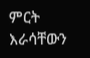ምርት እራሳቸውን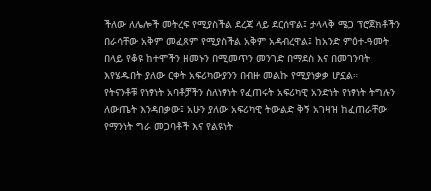ችለው ለሌሎች መትረፍ የሚያስችል ደረጃ ላይ ደርሰዋል፤ ታላላቅ ሜጋ ፕሮጀክቶችን በራሳቸው አቅም መፈጸም የሚያስችል አቅም አዳብረዋል፤ ከአንድ ምዕተ-ዓመት በላይ የቆዩ ከተሞችን ዘመኑን በሚመጥን መንገድ በማደስ እና በመገንባት እየሄዱበት ያለው ርቀት አፍሪካውያንን በብዙ መልኩ የሚያነቃቃ ሆኗል።
የትናንቶቹ የነፃነት አባቶቻችን ስለነፃነት የፈጠሩት አፍሪካዊ አንድነት የነፃነት ትግሉን ለውጤት እንዳበቃው፤ አሁን ያለው አፍሪካዊ ትውልድ ቅኝ አገዛዝ ከፈጠራቸው የማንነት ግራ መጋባቶች እና የልዩነት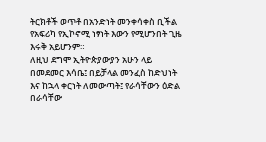ትርክቶች ወጥቶ በአንድነት መንቀሳቀስ ቢችል የአፍሪካ የኢኮኖሚ ነፃነት እውን የሚሆንበት ጊዜ እሩቅ አይሆንም።
ለዚህ ደግሞ ኢትዮጵያውያን አሁን ላይ በመደመር እሳቤ፤ በይቻላል መንፈስ ከድህነት እና ከኋላ ቀርነት ለመውጣት፤ የራሳቸውን ዕድል በራሳቸው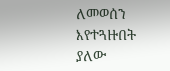ለመወሰን እየተጓዙበት ያለው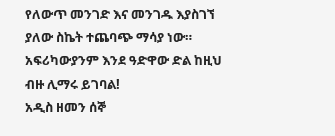የለውጥ መንገድ እና መንገዱ እያስገኘ ያለው ስኬት ተጨባጭ ማሳያ ነው። አፍሪካውያንም እንደ ዓድዋው ድል ከዚህ ብዙ ሊማሩ ይገባል!
አዲስ ዘመን ሰኞ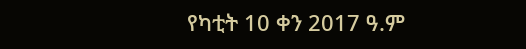የካቲት 10 ቀን 2017 ዓ.ም